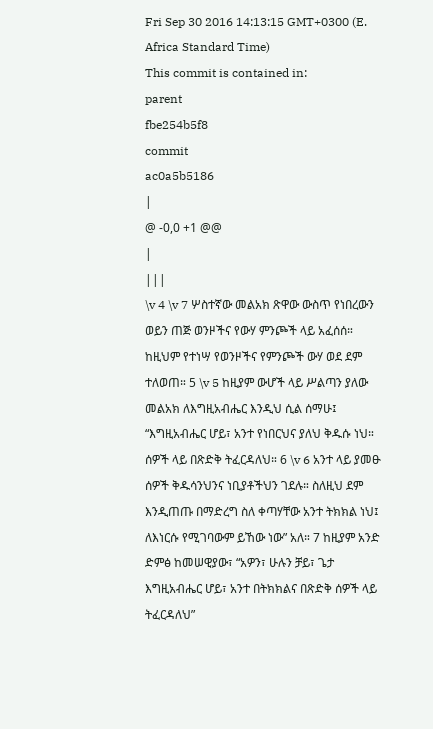Fri Sep 30 2016 14:13:15 GMT+0300 (E. Africa Standard Time)
This commit is contained in:
parent
fbe254b5f8
commit
ac0a5b5186
|
@ -0,0 +1 @@
|
|||
\v 4 \v 7 ሦስተኛው መልአክ ጽዋው ውስጥ የነበረውን ወይን ጠጅ ወንዞችና የውሃ ምንጮች ላይ አፈሰሰ። ከዚህም የተነሣ የወንዞችና የምንጮች ውሃ ወደ ደም ተለወጠ። 5 \v 5 ከዚያም ውሆች ላይ ሥልጣን ያለው መልአክ ለእግዚአብሔር እንዲህ ሲል ሰማሁ፤ “እግዚአብሔር ሆይ፣ አንተ የነበርህና ያለህ ቅዱሱ ነህ። ሰዎች ላይ በጽድቅ ትፈርዳለህ። 6 \v 6 አንተ ላይ ያመፁ ሰዎች ቅዱሳንህንና ነቢያቶችህን ገደሉ። ስለዚህ ደም እንዲጠጡ በማድረግ ስለ ቀጣሃቸው አንተ ትክክል ነህ፤ ለእነርሱ የሚገባውም ይኸው ነው” አለ። 7 ከዚያም አንድ ድምፅ ከመሠዊያው፣ “አዎን፣ ሁሉን ቻይ፣ ጌታ እግዚአብሔር ሆይ፣ አንተ በትክክልና በጽድቅ ሰዎች ላይ ትፈርዳለህ”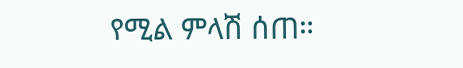የሚል ምላሽ ሰጠ።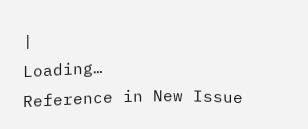|
Loading…
Reference in New Issue